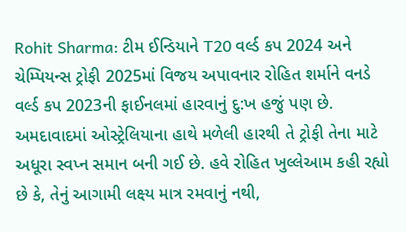Rohit Sharma: ટીમ ઈન્ડિયાને T20 વર્લ્ડ કપ 2024 અને ચેમ્પિયન્સ ટ્રોફી 2025માં વિજય અપાવનાર રોહિત શર્માને વનડે વર્લ્ડ કપ 2023ની ફાઈનલમાં હારવાનું દુ:ખ હજું પણ છે. અમદાવાદમાં ઓસ્ટ્રેલિયાના હાથે મળેલી હારથી તે ટ્રોફી તેના માટે અધૂરા સ્વપ્ન સમાન બની ગઈ છે. હવે રોહિત ખુલ્લેઆમ કહી રહ્યો છે કે, તેનું આગામી લક્ષ્ય માત્ર રમવાનું નથી,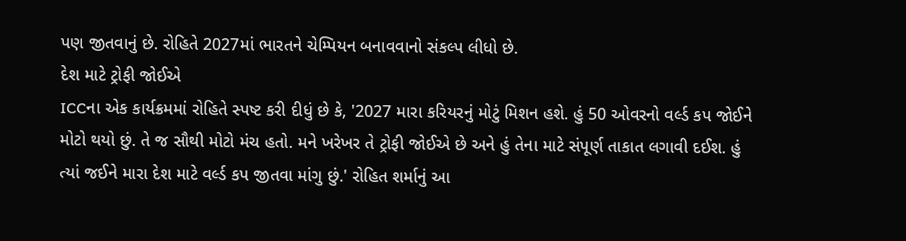પણ જીતવાનું છે. રોહિતે 2027માં ભારતને ચેમ્પિયન બનાવવાનો સંકલ્પ લીધો છે.
દેશ માટે ટ્રોફી જોઈએ
ICCના એક કાર્યક્રમમાં રોહિતે સ્પષ્ટ કરી દીધું છે કે, '2027 મારા કરિયરનું મોટું મિશન હશે. હું 50 ઓવરનો વર્લ્ડ કપ જોઈને મોટો થયો છું. તે જ સૌથી મોટો મંચ હતો. મને ખરેખર તે ટ્રોફી જોઈએ છે અને હું તેના માટે સંપૂર્ણ તાકાત લગાવી દઈશ. હું ત્યાં જઈને મારા દેશ માટે વર્લ્ડ કપ જીતવા માંગુ છું.' રોહિત શર્માનું આ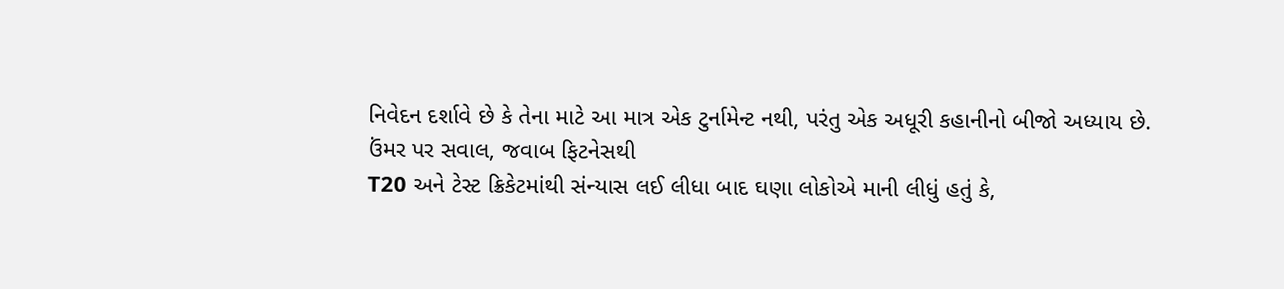નિવેદન દર્શાવે છે કે તેના માટે આ માત્ર એક ટુર્નામેન્ટ નથી, પરંતુ એક અધૂરી કહાનીનો બીજો અધ્યાય છે.
ઉંમર પર સવાલ, જવાબ ફિટનેસથી
T20 અને ટેસ્ટ ક્રિકેટમાંથી સંન્યાસ લઈ લીધા બાદ ઘણા લોકોએ માની લીધું હતું કે,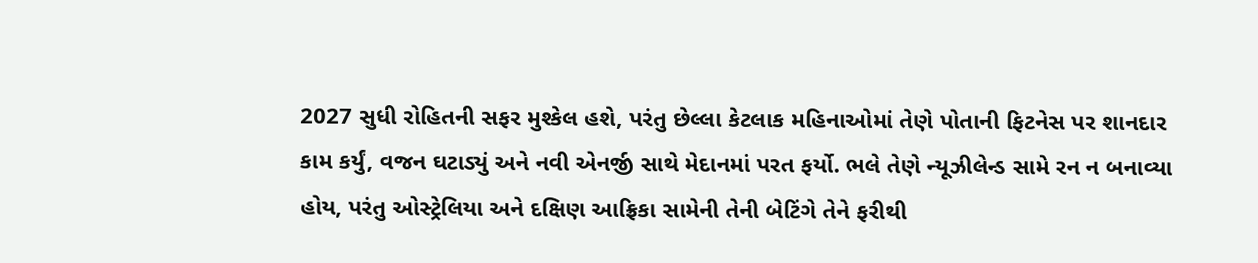2027 સુધી રોહિતની સફર મુશ્કેલ હશે, પરંતુ છેલ્લા કેટલાક મહિનાઓમાં તેણે પોતાની ફિટનેસ પર શાનદાર કામ કર્યું, વજન ઘટાડ્યું અને નવી એનર્જી સાથે મેદાનમાં પરત ફર્યો. ભલે તેણે ન્યૂઝીલેન્ડ સામે રન ન બનાવ્યા હોય, પરંતુ ઓસ્ટ્રેલિયા અને દક્ષિણ આફ્રિકા સામેની તેની બેટિંગે તેને ફરીથી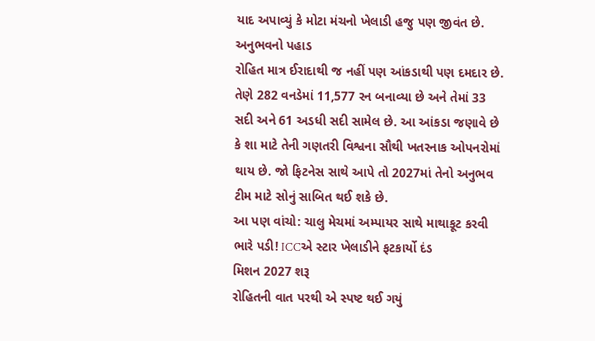યાદ અપાવ્યું કે મોટા મંચનો ખેલાડી હજુ પણ જીવંત છે.
અનુભવનો પહાડ
રોહિત માત્ર ઈરાદાથી જ નહીં પણ આંકડાથી પણ દમદાર છે. તેણે 282 વનડેમાં 11,577 રન બનાવ્યા છે અને તેમાં 33 સદી અને 61 અડધી સદી સામેલ છે. આ આંકડા જણાવે છે કે શા માટે તેની ગણતરી વિશ્વના સૌથી ખતરનાક ઓપનરોમાં થાય છે. જો ફિટનેસ સાથે આપે તો 2027માં તેનો અનુભવ ટીમ માટે સોનું સાબિત થઈ શકે છે.
આ પણ વાંચો: ચાલુ મેચમાં અમ્પાયર સાથે માથાકૂટ કરવી ભારે પડી! ICCએ સ્ટાર ખેલાડીને ફટકાર્યો દંડ
મિશન 2027 શરૂ
રોહિતની વાત પરથી એ સ્પષ્ટ થઈ ગયું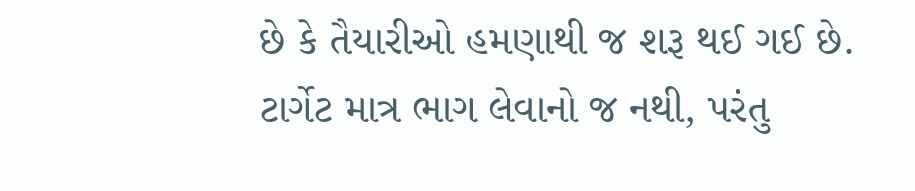છે કે તૈયારીઓ હમણાથી જ શરૂ થઈ ગઈ છે. ટાર્ગેટ માત્ર ભાગ લેવાનો જ નથી, પરંતુ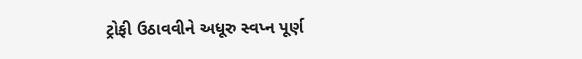ટ્રોફી ઉઠાવવીને અધૂરુ સ્વપ્ન પૂર્ણ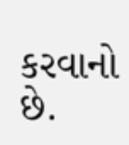કરવાનો છે.